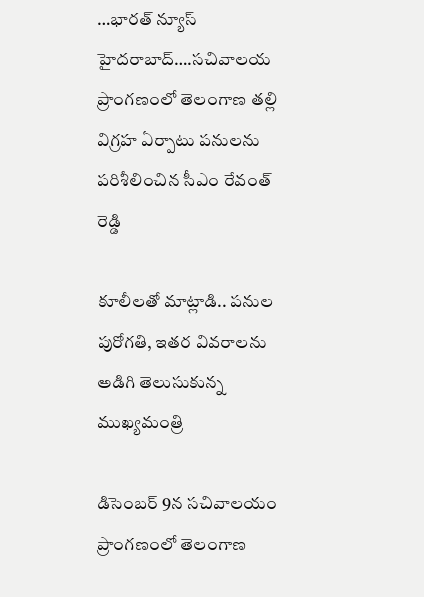…భారత్ న్యూస్ హైదరాబాద్….సచివాలయ ప్రాంగణంలో తెలంగాణ తల్లి విగ్రహ ఏర్పాటు పనులను పరిశీలించిన సీఎం రేవంత్ రెడ్డి

కూలీలతో మాట్లాడి.. పనుల పురోగతి, ఇతర వివరాలను అడిగి తెలుసుకున్న ముఖ్యమంత్రి

డిసెంబర్ 9న సచివాలయం ప్రాంగణంలో తెలంగాణ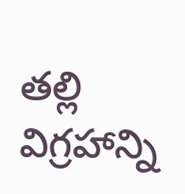తల్లి విగ్రహాన్ని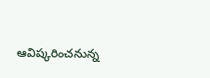ఆవిష్కరించనున్న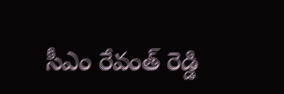సీఎం రేవంత్ రెడ్డి